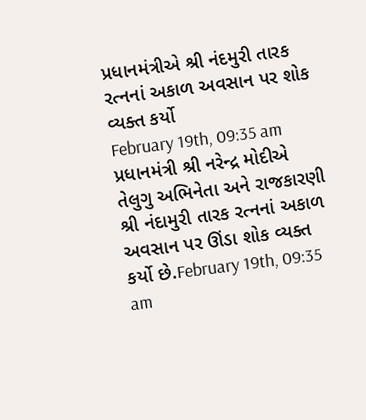પ્રધાનમંત્રીએ શ્રી નંદમુરી તારક રત્નનાં અકાળ અવસાન પર શોક વ્યક્ત કર્યો
February 19th, 09:35 am
પ્રધાનમંત્રી શ્રી નરેન્દ્ર મોદીએ તેલુગુ અભિનેતા અને રાજકારણી શ્રી નંદામુરી તારક રત્નનાં અકાળ અવસાન પર ઊંડા શોક વ્યક્ત કર્યો છે.February 19th, 09:35 am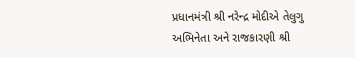પ્રધાનમંત્રી શ્રી નરેન્દ્ર મોદીએ તેલુગુ અભિનેતા અને રાજકારણી શ્રી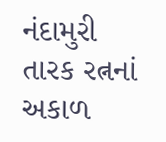નંદામુરી તારક રત્નનાં અકાળ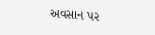અવસાન પર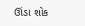ઊંડા શોક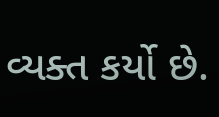વ્યક્ત કર્યો છે.